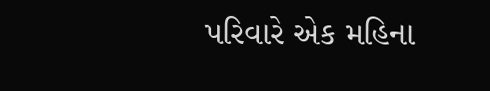પરિવારે એક મહિના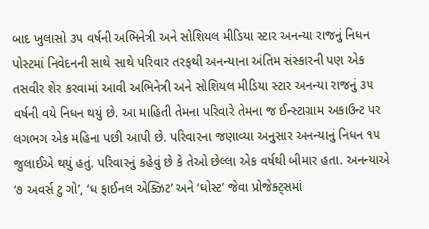બાદ ખુલાસો ૩૫ વર્ષની અભિનેત્રી અને સોશિયલ મીડિયા સ્ટાર અનન્યા રાજનું નિધન પોસ્ટમાં નિવેદનની સાથે સાથે પરિવાર તરફથી અનન્યાના અંતિમ સંસ્કારની પણ એક તસવીર શેર કરવામાં આવી અભિનેત્રી અને સોશિયલ મીડિયા સ્ટાર અનન્યા રાજનું ૩૫ વર્ષની વયે નિધન થયું છે. આ માહિતી તેમના પરિવારે તેમના જ ઈન્સ્ટાગ્રામ અકાઉન્ટ પર લગભગ એક મહિના પછી આપી છે. પરિવારના જણાવ્યા અનુસાર અનન્યાનું નિધન ૧૫ જુલાઈએ થયું હતું. પરિવારનું કહેવું છે કે તેઓ છેલ્લા એક વર્ષથી બીમાર હતા. અનન્યાએ ‘૭ અવર્સ ટુ ગો’, ‘ધ ફાઈનલ એક્ઝિટ’ અને ‘ઘોસ્ટ’ જેવા પ્રોજેક્ટ્સમાં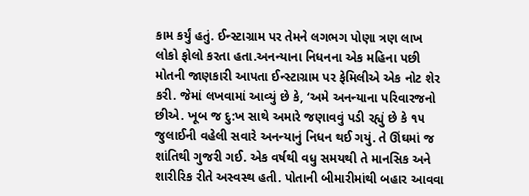કામ કર્યું હતું. ઈન્સ્ટાગ્રામ પર તેમને લગભગ પોણા ત્રણ લાખ લોકો ફોલો કરતા હતા.અનન્યાના નિધનના એક મહિના પછી મોતની જાણકારી આપતા ઈન્સ્ટાગ્રામ પર ફેમિલીએ એક નોટ શેર કરી. જેમાં લખવામાં આવ્યું છે કે, ‘અમે અનન્યાના પરિવારજનો છીએ. ખૂબ જ દુ:ખ સાથે અમારે જણાવવું પડી રહ્યું છે કે ૧૫ જુલાઈની વહેલી સવારે અનન્યાનું નિધન થઈ ગયું. તે ઊંઘમાં જ શાંતિથી ગુજરી ગઈ. એક વર્ષથી વધુ સમયથી તે માનસિક અને શારીરિક રીતે અસ્વસ્થ હતી. પોતાની બીમારીમાંથી બહાર આવવા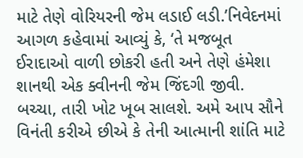માટે તેણે વોરિયરની જેમ લડાઈ લડી.’નિવેદનમાં આગળ કહેવામાં આવ્યું કે, ‘તે મજબૂત ઈરાદાઓ વાળી છોકરી હતી અને તેણે હંમેશા શાનથી એક ક્વીનની જેમ જિંદગી જીવી. બચ્ચા, તારી ખોટ ખૂબ સાલશે. અમે આપ સૌને વિનંતી કરીએ છીએ કે તેની આત્માની શાંતિ માટે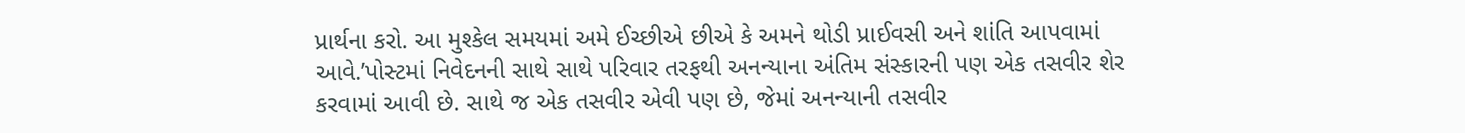પ્રાર્થના કરો. આ મુશ્કેલ સમયમાં અમે ઈચ્છીએ છીએ કે અમને થોડી પ્રાઈવસી અને શાંતિ આપવામાં આવે.’પોસ્ટમાં નિવેદનની સાથે સાથે પરિવાર તરફથી અનન્યાના અંતિમ સંસ્કારની પણ એક તસવીર શેર કરવામાં આવી છે. સાથે જ એક તસવીર એવી પણ છે, જેમાં અનન્યાની તસવીર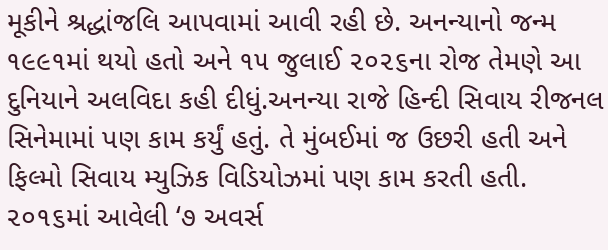મૂકીને શ્રદ્ધાંજલિ આપવામાં આવી રહી છે. અનન્યાનો જન્મ ૧૯૯૧માં થયો હતો અને ૧૫ જુલાઈ ૨૦૨૬ના રોજ તેમણે આ દુનિયાને અલવિદા કહી દીધું.અનન્યા રાજે હિન્દી સિવાય રીજનલ સિનેમામાં પણ કામ કર્યું હતું. તે મુંબઈમાં જ ઉછરી હતી અને ફિલ્મો સિવાય મ્યુઝિક વિડિયોઝમાં પણ કામ કરતી હતી. ૨૦૧૬માં આવેલી ‘૭ અવર્સ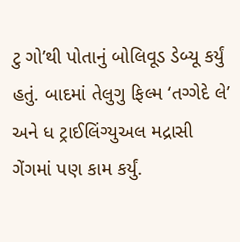ટુ ગો’થી પોતાનું બોલિવૂડ ડેબ્યૂ કર્યું હતું. બાદમાં તેલુગુ ફિલ્મ ‘તગ્ગેદે લે’ અને ધ ટ્રાઈલિંગ્યુઅલ મદ્રાસી ગેંગમાં પણ કામ કર્યું.